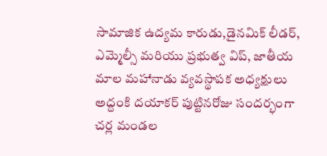సామాజిక ఉద్యమ కారుడు,డైనమిక్ లీడర్, ఎమ్మెల్సీ మరియు ప్రభుత్వ విప్, జాతీయ మాల మహానాడు వ్యవస్థాపక అధ్యక్షులు అద్దంకి దయాకర్ పుట్టినరోజు సందర్భంగా చర్ల మండల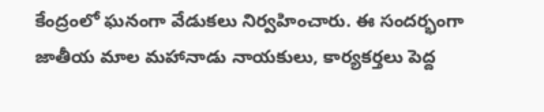కేంద్రంలో ఘనంగా వేడుకలు నిర్వహించారు. ఈ సందర్భంగా జాతీయ మాల మహానాడు నాయకులు, కార్యకర్తలు పెద్ద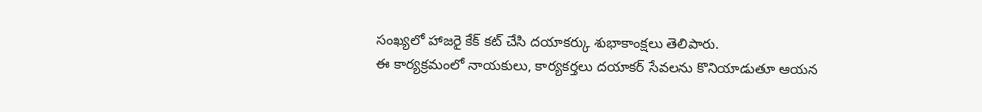సంఖ్యలో హాజరై కేక్ కట్ చేసి దయాకర్కు శుభాకాంక్షలు తెలిపారు.
ఈ కార్యక్రమంలో నాయకులు, కార్యకర్తలు దయాకర్ సేవలను కొనియాడుతూ ఆయన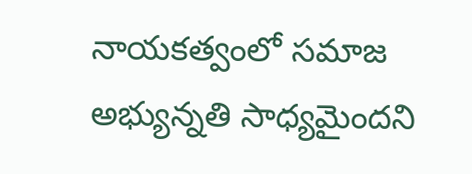నాయకత్వంలో సమాజ అభ్యున్నతి సాధ్యమైందని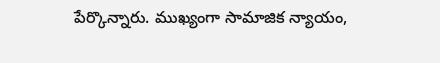పేర్కొన్నారు. ముఖ్యంగా సామాజిక న్యాయం,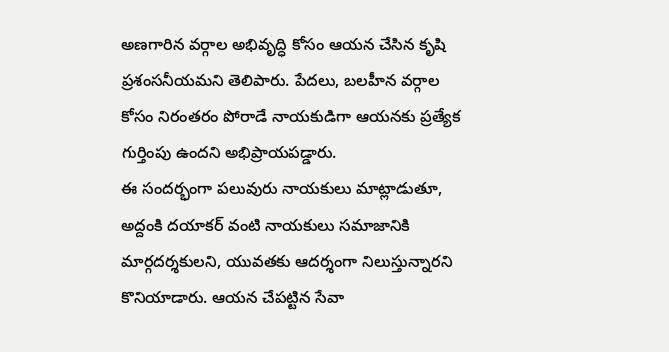అణగారిన వర్గాల అభివృద్ధి కోసం ఆయన చేసిన కృషి ప్రశంసనీయమని తెలిపారు. పేదలు, బలహీన వర్గాల కోసం నిరంతరం పోరాడే నాయకుడిగా ఆయనకు ప్రత్యేక గుర్తింపు ఉందని అభిప్రాయపడ్డారు.
ఈ సందర్భంగా పలువురు నాయకులు మాట్లాడుతూ, అద్దంకి దయాకర్ వంటి నాయకులు సమాజానికి మార్గదర్శకులని, యువతకు ఆదర్శంగా నిలుస్తున్నారని కొనియాడారు. ఆయన చేపట్టిన సేవా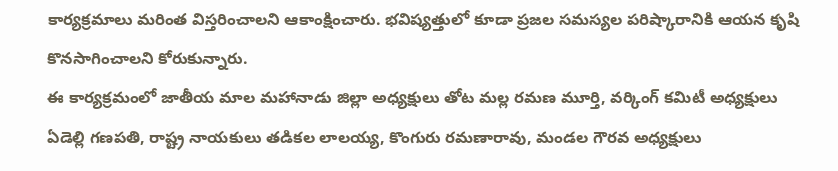కార్యక్రమాలు మరింత విస్తరించాలని ఆకాంక్షించారు. భవిష్యత్తులో కూడా ప్రజల సమస్యల పరిష్కారానికి ఆయన కృషి కొనసాగించాలని కోరుకున్నారు.
ఈ కార్యక్రమంలో జాతీయ మాల మహానాడు జిల్లా అధ్యక్షులు తోట మల్ల రమణ మూర్తి, వర్కింగ్ కమిటీ అధ్యక్షులు ఏడెల్లి గణపతి, రాష్ట్ర నాయకులు తడికల లాలయ్య, కొంగురు రమణారావు, మండల గౌరవ అధ్యక్షులు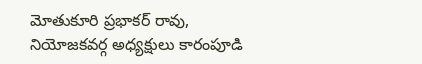మోతుకూరి ప్రభాకర్ రావు, నియోజకవర్గ అధ్యక్షులు కారంపూడి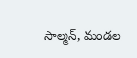సాల్మన్, మండల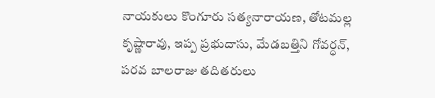నాయకులు కొంగూరు సత్యనారాయణ, తోటమల్ల కృష్ణారావు, ఇప్ప ప్రభుదాసు, మేడబత్తిని గోవర్ధన్, పరవ బాలరాజు తదితరులు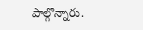పాల్గొన్నారు.